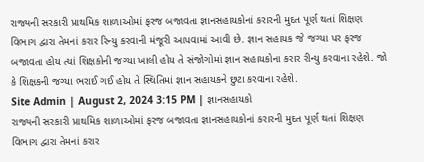રાજ્યની સરકારી પ્રાથમિક શાળાઓમાં ફરજ બજાવતા જ્ઞાનસહાયકોનાં કરારની મુદત પૂર્ણ થતાં શિક્ષણ વિભાગ દ્વારા તેમનાં કરાર રિન્યુ કરવાની મંજૂરી આપવામાં આવી છે. જ્ઞાન સહાયક જે જગ્યા પર ફરજ બજાવતા હોય ત્યાં શિક્ષકોની જગ્યા ખાલી હોય તે સંજોગોમાં જ્ઞાન સહાયકોના કરાર રીન્યુ કરવાના રહેશે. જો કે શિક્ષકની જગ્યા ભરાઈ ગઈ હોય તે સ્થિતિમાં જ્ઞાન સહાયકને છુટા કરવાના રહેશે.
Site Admin | August 2, 2024 3:15 PM | જ્ઞાનસહાયકો
રાજ્યની સરકારી પ્રાથમિક શાળાઓમાં ફરજ બજાવતા જ્ઞાનસહાયકોનાં કરારની મુદત પૂર્ણ થતાં શિક્ષણ વિભાગ દ્વારા તેમનાં કરાર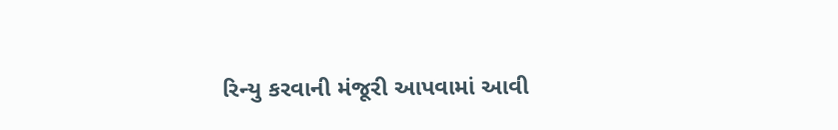રિન્યુ કરવાની મંજૂરી આપવામાં આવી